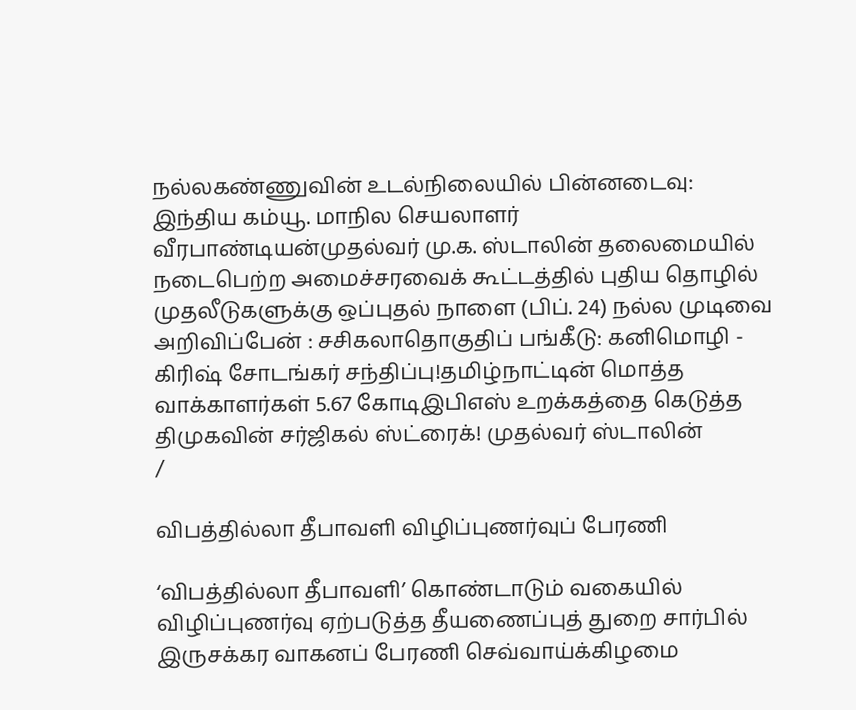நல்லகண்ணுவின் உடல்நிலையில் பின்னடைவு: இந்திய கம்யூ. மாநில செயலாளர் வீரபாண்டியன்முதல்வர் மு.க. ஸ்டாலின் தலைமையில் நடைபெற்ற அமைச்சரவைக் கூட்டத்தில் புதிய தொழில் முதலீடுகளுக்கு ஒப்புதல் நாளை (பிப். 24) நல்ல முடிவை அறிவிப்பேன் : சசிகலாதொகுதிப் பங்கீடு: கனிமொழி - கிரிஷ் சோடங்கர் சந்திப்பு!தமிழ்நாட்டின் மொத்த வாக்காளர்கள் 5.67 கோடிஇபிஎஸ் உறக்கத்தை கெடுத்த திமுகவின் சர்ஜிகல் ஸ்ட்ரைக்! முதல்வர் ஸ்டாலின்
/

விபத்தில்லா தீபாவளி விழிப்புணர்வுப் பேரணி

‘விபத்தில்லா தீபாவளி’ கொண்டாடும் வகையில் விழிப்புணர்வு ஏற்படுத்த தீயணைப்புத் துறை சார்பில் இருசக்கர வாகனப் பேரணி செவ்வாய்க்கிழமை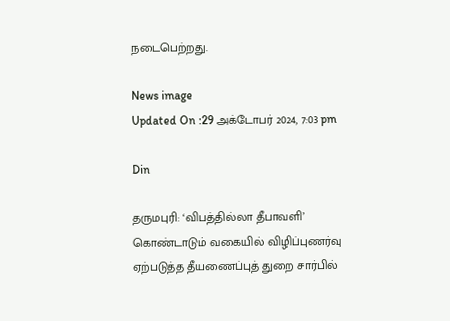நடைபெற்றது.

News image
Updated On :29 அக்டோபர் 2024, 7:03 pm

Din

தருமபுரி: ‘விபத்தில்லா தீபாவளி’ கொண்டாடும் வகையில் விழிப்புணர்வு ஏற்படுத்த தீயணைப்புத் துறை சார்பில்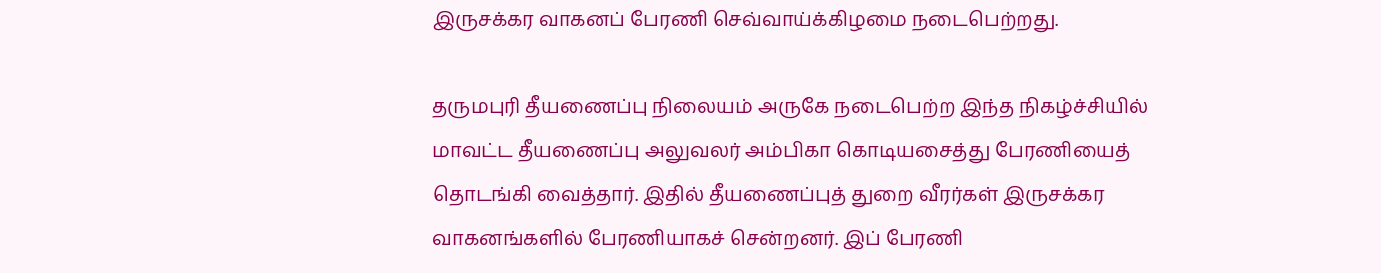இருசக்கர வாகனப் பேரணி செவ்வாய்க்கிழமை நடைபெற்றது.

தருமபுரி தீயணைப்பு நிலையம் அருகே நடைபெற்ற இந்த நிகழ்ச்சியில் மாவட்ட தீயணைப்பு அலுவலர் அம்பிகா கொடியசைத்து பேரணியைத் தொடங்கி வைத்தார். இதில் தீயணைப்புத் துறை வீரர்கள் இருசக்கர வாகனங்களில் பேரணியாகச் சென்றனர். இப் பேரணி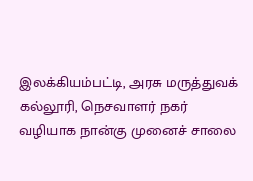இலக்கியம்பட்டி, அரசு மருத்துவக் கல்லூரி, நெசவாளர் நகர் வழியாக நான்கு முனைச் சாலை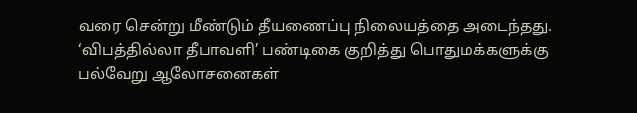வரை சென்று மீண்டும் தீயணைப்பு நிலையத்தை அடைந்தது. ‘விபத்தில்லா தீபாவளி’ பண்டிகை குறித்து பொதுமக்களுக்கு பல்வேறு ஆலோசனைகள்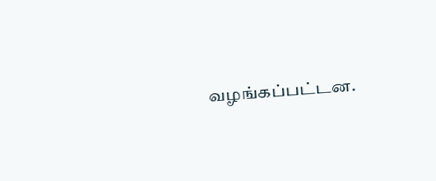வழங்கப்பட்டன.